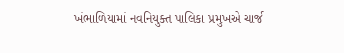ખંભાળિયામાં નવનિયુક્ત પાલિકા પ્રમુખએ ચાર્જ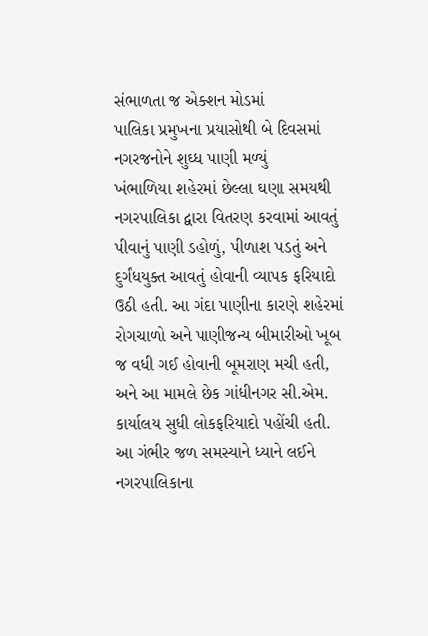સંભાળતા જ એક્શન મોડમાં
પાલિકા પ્રમુખના પ્રયાસોથી બે દિવસમાં નગરજનોને શુઘ્ધ પાણી મળ્યું
ખંભાળિયા શહેરમાં છેલ્લા ઘણા સમયથી નગરપાલિકા દ્વારા વિતરણ કરવામાં આવતું પીવાનું પાણી ડહોળું, પીળાશ પડતું અને દુર્ગંધયુક્ત આવતું હોવાની વ્યાપક ફરિયાદો ઉઠી હતી. આ ગંદા પાણીના કારણે શહેરમાં રોગચાળો અને પાણીજન્ય બીમારીઓ ખૂબ જ વધી ગઈ હોવાની બૂમરાણ મચી હતી, અને આ મામલે છેક ગાંધીનગર સી.એમ. કાર્યાલય સુધી લોકફરિયાદો પહોંચી હતી. આ ગંભીર જળ સમસ્યાને ધ્યાને લઈને નગરપાલિકાના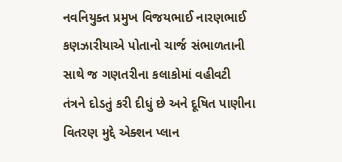નવનિયુક્ત પ્રમુખ વિજયભાઈ નારણભાઈ કણઝારીયાએ પોતાનો ચાર્જ સંભાળતાની સાથે જ ગણતરીના કલાકોમાં વહીવટી તંત્રને દોડતું કરી દીધું છે અને દૂષિત પાણીના વિતરણ મુદ્દે એક્શન પ્લાન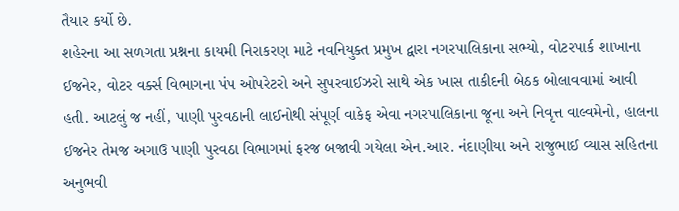તૈયાર કર્યો છે.
શહેરના આ સળગતા પ્રશ્નના કાયમી નિરાકરણ માટે નવનિયુક્ત પ્રમુખ દ્વારા નગરપાલિકાના સભ્યો, વોટરપાર્ક શાખાના ઈજનેર, વોટર વર્ક્સ વિભાગના પંપ ઓપરેટરો અને સુપરવાઈઝરો સાથે એક ખાસ તાકીદની બેઠક બોલાવવામાં આવી હતી. આટલું જ નહીં, પાણી પુરવઠાની લાઈનોથી સંપૂર્ણ વાકેફ એવા નગરપાલિકાના જૂના અને નિવૃત્ત વાલ્વમેનો, હાલના ઈજનેર તેમજ અગાઉ પાણી પુરવઠા વિભાગમાં ફરજ બજાવી ગયેલા એન.આર. નંદાણીયા અને રાજુભાઈ વ્યાસ સહિતના અનુભવી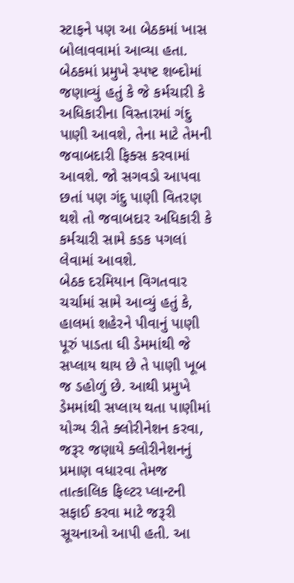સ્ટાફને પણ આ બેઠકમાં ખાસ બોલાવવામાં આવ્યા હતા.
બેઠકમાં પ્રમુખે સ્પષ્ટ શબ્દોમાં જણાવ્યું હતું કે જે કર્મચારી કે અધિકારીના વિસ્તારમાં ગંદુ પાણી આવશે, તેના માટે તેમની જવાબદારી ફિક્સ કરવામાં આવશે. જો સગવડો આપવા છતાં પણ ગંદુ પાણી વિતરણ થશે તો જવાબદાર અધિકારી કે કર્મચારી સામે કડક પગલાં લેવામાં આવશે.
બેઠક દરમિયાન વિગતવાર ચર્ચામાં સામે આવ્યું હતું કે, હાલમાં શહેરને પીવાનું પાણી પૂરું પાડતા ઘી ડેમમાંથી જે સપ્લાય થાય છે તે પાણી ખૂબ જ ડહોળું છે. આથી પ્રમુખે ડેમમાંથી સપ્લાય થતા પાણીમાં યોગ્ય રીતે ક્લોરીનેશન કરવા, જરૂર જણાયે ક્લોરીનેશનનું પ્રમાણ વધારવા તેમજ તાત્કાલિક ફિલ્ટર પ્લાન્ટની સફાઈ કરવા માટે જરૂરી સૂચનાઓ આપી હતી. આ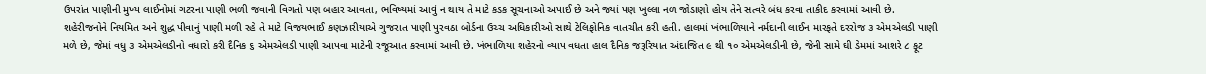ઉપરાંત પાણીની મુખ્ય લાઈનોમાં ગટરના પાણી ભળી જવાની વિગતો પણ બહાર આવતા, ભવિષ્યમાં આવું ન થાય તે માટે કડક સૂચનાઓ અપાઈ છે અને જ્યાં પણ ખુલ્લા નળ જોડાણો હોય તેને સત્વરે બંધ કરવા તાકીદ કરવામાં આવી છે.
શહેરીજનોને નિયમિત અને શુદ્ધ પીવાનું પાણી મળી રહે તે માટે વિજયભાઈ કણઝારીયાએ ગુજરાત પાણી પુરવઠા બોર્ડના ઉચ્ચ અધિકારીઓ સાથે ટેલિફોનિક વાતચીત કરી હતી. હાલમાં ખંભાળિયાને નર્મદાની લાઈન મારફતે દરરોજ ૩ એમએલડી પાણી મળે છે, જેમાં વધુ ૩ એમએલડીનો વધારો કરી દૈનિક ૬ એમએલડી પાણી આપવા માટેની રજૂઆત કરવામાં આવી છે. ખંભાળિયા શહેરનો વ્યાપ વધતા હાલ દૈનિક જરૂરિયાત અંદાજિત ૯ થી ૧૦ એમએલડીની છે, જેની સામે ઘી ડેમમાં આશરે ૮ ફૂટ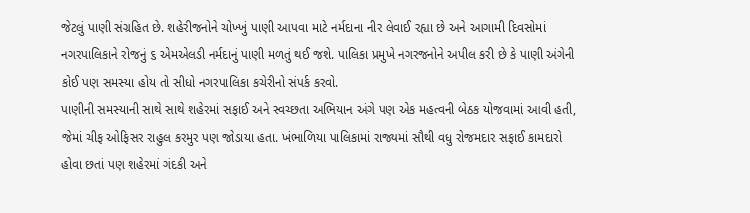જેટલું પાણી સંગ્રહિત છે. શહેરીજનોને ચોખ્ખું પાણી આપવા માટે નર્મદાના નીર લેવાઈ રહ્યા છે અને આગામી દિવસોમાં નગરપાલિકાને રોજનું ૬ એમએલડી નર્મદાનું પાણી મળતું થઈ જશે. પાલિકા પ્રમુખે નગરજનોને અપીલ કરી છે કે પાણી અંગેની કોઈ પણ સમસ્યા હોય તો સીધો નગરપાલિકા કચેરીનો સંપર્ક કરવો.
પાણીની સમસ્યાની સાથે સાથે શહેરમાં સફાઈ અને સ્વચ્છતા અભિયાન અંગે પણ એક મહત્વની બેઠક યોજવામાં આવી હતી, જેમાં ચીફ ઓફિસર રાહુલ કરમુર પણ જોડાયા હતા. ખંભાળિયા પાલિકામાં રાજ્યમાં સૌથી વધુ રોજમદાર સફાઈ કામદારો હોવા છતાં પણ શહેરમાં ગંદકી અને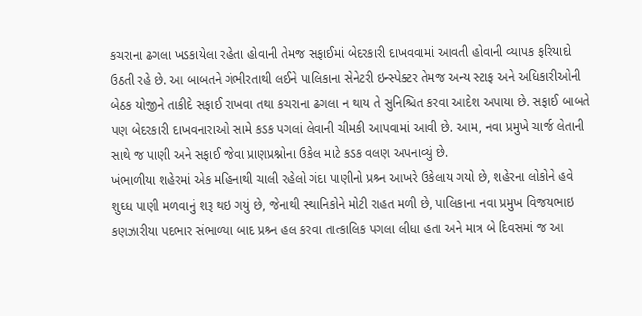કચરાના ઢગલા ખડકાયેલા રહેતા હોવાની તેમજ સફાઈમાં બેદરકારી દાખવવામાં આવતી હોવાની વ્યાપક ફરિયાદો ઉઠતી રહે છે. આ બાબતને ગંભીરતાથી લઈને પાલિકાના સેનેટરી ઇન્સ્પેક્ટર તેમજ અન્ય સ્ટાફ અને અધિકારીઓની બેઠક યોજીને તાકીદે સફાઈ રાખવા તથા કચરાના ઢગલા ન થાય તે સુનિશ્ચિત કરવા આદેશ અપાયા છે. સફાઈ બાબતે પણ બેદરકારી દાખવનારાઓ સામે કડક પગલાં લેવાની ચીમકી આપવામાં આવી છે. આમ, નવા પ્રમુખે ચાર્જ લેતાની સાથે જ પાણી અને સફાઈ જેવા પ્રાણપ્રશ્નોના ઉકેલ માટે કડક વલણ અપનાવ્યું છે.
ખંભાળીયા શહેરમાં એક મહિનાથી ચાલી રહેલો ગંદા પાણીનો પ્રશ્ર્ન આખરે ઉકેલાય ગયો છે, શહેરના લોકોને હવે શુઘ્ધ પાણી મળવાનું શરૂ થઇ ગયું છે, જેનાથી સ્થાનિકોને મોટી રાહત મળી છે, પાલિકાના નવા પ્રમુખ વિજયભાઇ કણઝારીયા પદભાર સંભાળ્યા બાદ પ્રશ્ર્ન હલ કરવા તાત્કાલિક પગલા લીધા હતા અને માત્ર બે દિવસમાં જ આ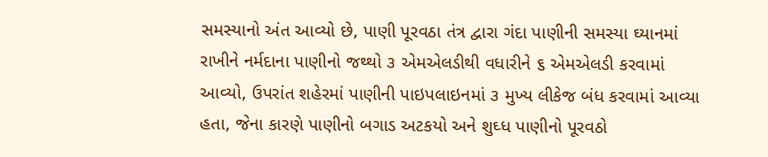સમસ્યાનો અંત આવ્યો છે, પાણી પૂરવઠા તંત્ર દ્વારા ગંદા પાણીની સમસ્યા ઘ્યાનમાં રાખીને નર્મદાના પાણીનો જથ્થો ૩ એમએલડીથી વધારીને ૬ એમએલડી કરવામાં આવ્યો, ઉપરાંત શહેરમાં પાણીની પાઇપલાઇનમાં ૩ મુખ્ય લીકેજ બંધ કરવામાં આવ્યા હતા, જેના કારણે પાણીનો બગાડ અટકયો અને શુઘ્ધ પાણીનો પૂરવઠો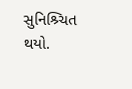સુનિશ્ર્ચિત થયો.